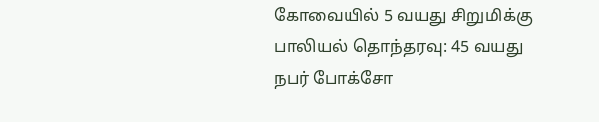கோவையில் 5 வயது சிறுமிக்கு பாலியல் தொந்தரவு: 45 வயது நபர் போக்சோ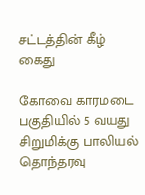சட்டத்தின் கீழ் கைது

கோவை காரமடை பகுதியில் 5 வயது சிறுமிக்கு பாலியல் தொந்தரவு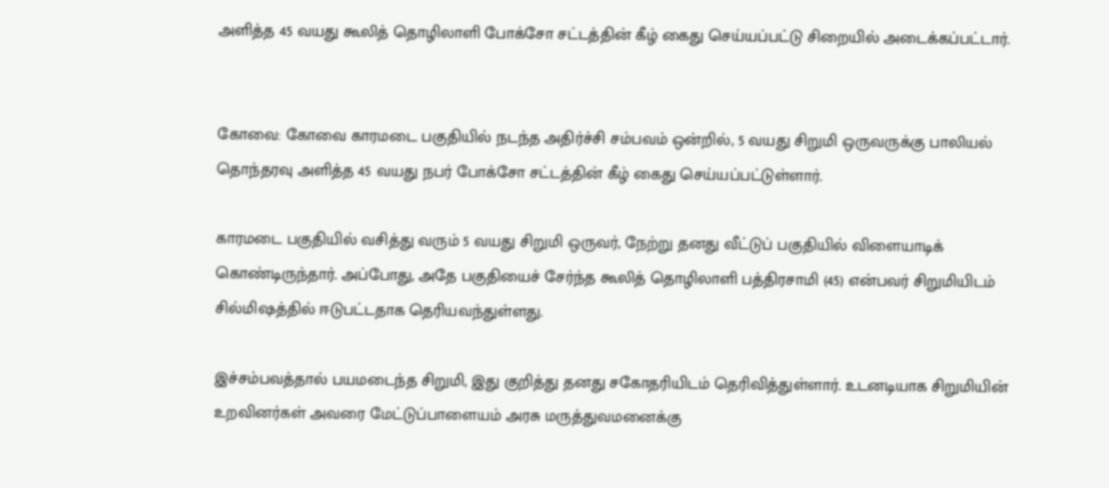அளித்த 45 வயது கூலித் தொழிலாளி போக்சோ சட்டத்தின் கீழ் கைது செய்யப்பட்டு சிறையில் அடைக்கப்பட்டார்.


கோவை: கோவை காரமடை பகுதியில் நடந்த அதிர்ச்சி சம்பவம் ஒன்றில், 5 வயது சிறுமி ஒருவருக்கு பாலியல் தொந்தரவு அளித்த 45 வயது நபர் போக்சோ சட்டத்தின் கீழ் கைது செய்யப்பட்டுள்ளார்.

காரமடை பகுதியில் வசித்து வரும் 5 வயது சிறுமி ஒருவர், நேற்று தனது வீட்டுப் பகுதியில் விளையாடிக் கொண்டிருந்தார். அப்போது, அதே பகுதியைச் சேர்ந்த கூலித் தொழிலாளி பத்திரசாமி (45) என்பவர் சிறுமியிடம் சில்மிஷத்தில் ஈடுபட்டதாக தெரியவந்துள்ளது.

இச்சம்பவத்தால் பயமடைந்த சிறுமி, இது குறித்து தனது சகோதரியிடம் தெரிவித்துள்ளார். உடனடியாக சிறுமியின் உறவினர்கள் அவரை மேட்டுப்பாளையம் அரசு மருத்துவமனைக்கு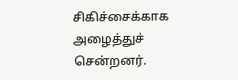சிகிச்சைக்காக அழைத்துச் சென்றனர்.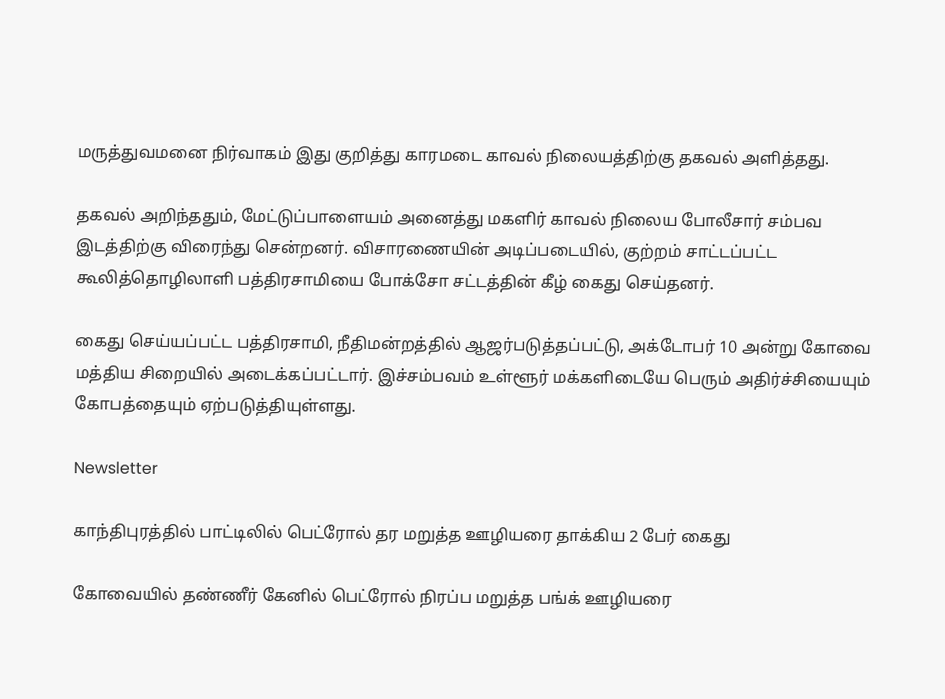மருத்துவமனை நிர்வாகம் இது குறித்து காரமடை காவல் நிலையத்திற்கு தகவல் அளித்தது.

தகவல் அறிந்ததும், மேட்டுப்பாளையம் அனைத்து மகளிர் காவல் நிலைய போலீசார் சம்பவ இடத்திற்கு விரைந்து சென்றனர். விசாரணையின் அடிப்படையில், குற்றம் சாட்டப்பட்ட கூலித்தொழிலாளி பத்திரசாமியை போக்சோ சட்டத்தின் கீழ் கைது செய்தனர்.

கைது செய்யப்பட்ட பத்திரசாமி, நீதிமன்றத்தில் ஆஜர்படுத்தப்பட்டு, அக்டோபர் 10 அன்று கோவை மத்திய சிறையில் அடைக்கப்பட்டார். இச்சம்பவம் உள்ளூர் மக்களிடையே பெரும் அதிர்ச்சியையும் கோபத்தையும் ஏற்படுத்தியுள்ளது.

Newsletter

காந்திபுரத்தில் பாட்டிலில் பெட்ரோல் தர மறுத்த ஊழியரை தாக்கிய 2 பேர் கைது

கோவையில் தண்ணீர் கேனில் பெட்ரோல் நிரப்ப மறுத்த பங்க் ஊழியரை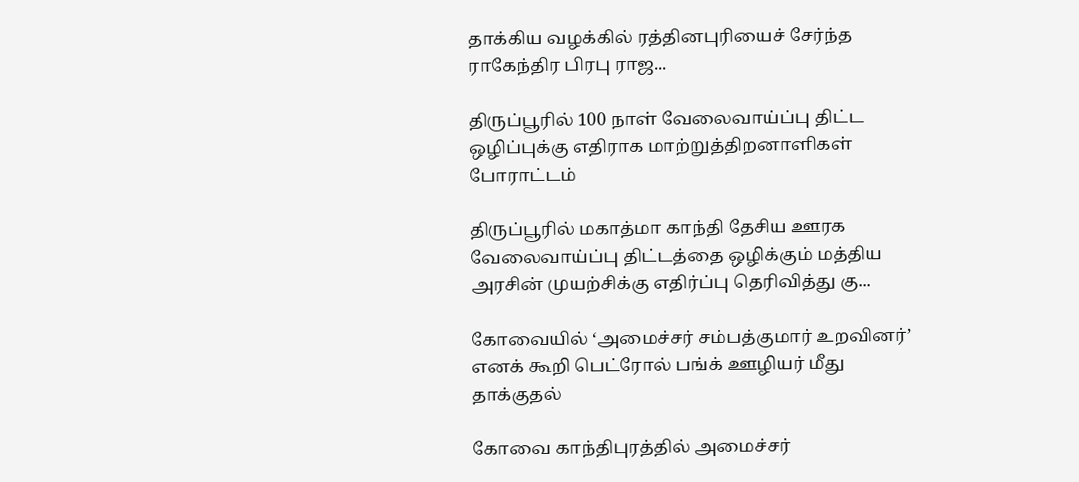தாக்கிய வழக்கில் ரத்தினபுரியைச் சேர்ந்த ராகேந்திர பிரபு ராஜ...

திருப்பூரில் 100 நாள் வேலைவாய்ப்பு திட்ட ஒழிப்புக்கு எதிராக மாற்றுத்திறனாளிகள் போராட்டம்

திருப்பூரில் மகாத்மா காந்தி தேசிய ஊரக வேலைவாய்ப்பு திட்டத்தை ஒழிக்கும் மத்திய அரசின் முயற்சிக்கு எதிர்ப்பு தெரிவித்து கு...

கோவையில் ‘அமைச்சர் சம்பத்குமார் உறவினர்’ எனக் கூறி பெட்ரோல் பங்க் ஊழியர் மீது தாக்குதல்

கோவை காந்திபுரத்தில் அமைச்சர்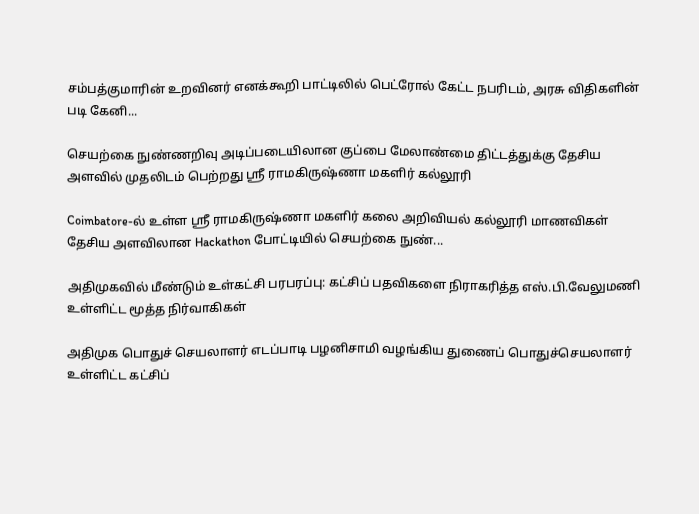சம்பத்குமாரின் உறவினர் எனக்கூறி பாட்டிலில் பெட்ரோல் கேட்ட நபரிடம், அரசு விதிகளின் படி கேனி...

செயற்கை நுண்ணறிவு அடிப்படையிலான குப்பை மேலாண்மை திட்டத்துக்கு தேசிய அளவில் முதலிடம் பெற்றது ஶ்ரீ ராமகிருஷ்ணா மகளிர் கல்லூரி

Coimbatore-ல் உள்ள ஶ்ரீ ராமகிருஷ்ணா மகளிர் கலை அறிவியல் கல்லூரி மாணவிகள் தேசிய அளவிலான Hackathon போட்டியில் செயற்கை நுண்...

அதிமுகவில் மீண்டும் உள்கட்சி பரபரப்பு: கட்சிப் பதவிகளை நிராகரித்த எஸ்.பி.வேலுமணி உள்ளிட்ட மூத்த நிர்வாகிகள்

அதிமுக பொதுச் செயலாளர் எடப்பாடி பழனிசாமி வழங்கிய துணைப் பொதுச்செயலாளர் உள்ளிட்ட கட்சிப்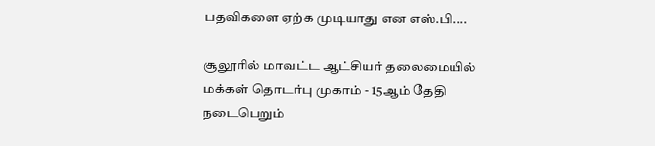பதவிகளை ஏற்க முடியாது என எஸ்.பி....

சூலூரில் மாவட்ட ஆட்சியர் தலைமையில் மக்கள் தொடர்பு முகாம் - 15ஆம் தேதி நடைபெறும்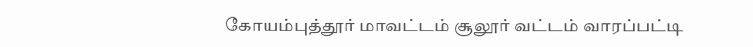கோயம்புத்தூர் மாவட்டம் சூலூர் வட்டம் வாரப்பட்டி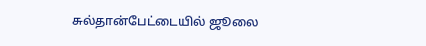சுல்தான்பேட்டையில் ஜூலை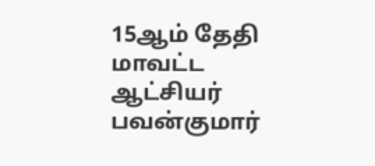15ஆம் தேதி மாவட்ட ஆட்சியர் பவன்குமார்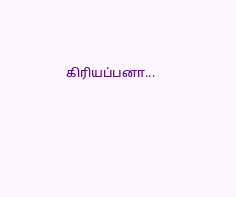கிரியப்பனா...